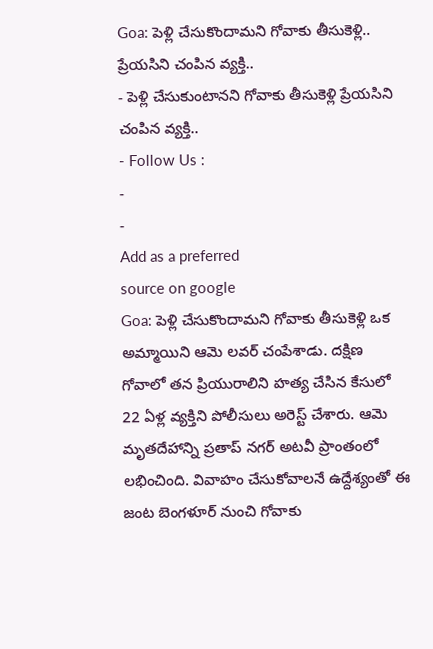Goa: పెళ్లి చేసుకొందామని గోవాకు తీసుకెళ్లి.. ప్రేయసిని చంపిన వ్యక్తి..
- పెళ్లి చేసుకుంటానని గోవాకు తీసుకెళ్లి ప్రేయసిని చంపిన వ్యక్తి..
- Follow Us :
-
-
Add as a preferred
source on google
Goa: పెళ్లి చేసుకొందామని గోవాకు తీసుకెళ్లి ఒక అమ్మాయిని ఆమె లవర్ చంపేశాడు. దక్షిణ గోవాలో తన ప్రియురాలిని హత్య చేసిన కేసులో 22 ఏళ్ల వ్యక్తిని పోలీసులు అరెస్ట్ చేశారు. ఆమె మృతదేహాన్ని ప్రతాప్ నగర్ అటవీ ప్రాంతంలో లభించింది. వివాహం చేసుకోవాలనే ఉద్దేశ్యంతో ఈ జంట బెంగళూర్ నుంచి గోవాకు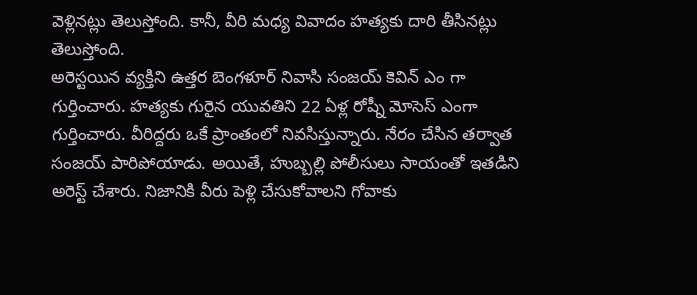వెళ్లినట్లు తెలుస్తోంది. కానీ, వీరి మధ్య వివాదం హత్యకు దారి తీసినట్లు తెలుస్తోంది.
అరెస్టయిన వ్యక్తిని ఉత్తర బెంగళూర్ నివాసి సంజయ్ కెవిన్ ఎం గా గుర్తించారు. హత్యకు గురైన యువతిని 22 ఏళ్ల రోష్నీ మోసెస్ ఎంగా గుర్తించారు. వీరిద్దరు ఒకే ప్రాంతంలో నివసిస్తున్నారు. నేరం చేసిన తర్వాత సంజయ్ పారిపోయాడు. అయితే, హుబ్బల్లి పోలీసులు సాయంతో ఇతడిని అరెస్ట్ చేశారు. నిజానికి వీరు పెళ్లి చేసుకోవాలని గోవాకు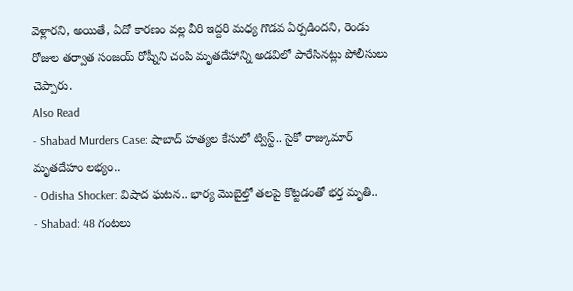వెళ్లారని, అయితే, ఏదో కారణం వల్ల వీరి ఇద్దరి మధ్య గొడవ ఏర్పడిందని, రెండు రోజుల తర్వాత సంజయ్ రోష్నీని చంపి మృతదేహాన్ని అడవిలో పారేసినట్లు పోలీసులు చెప్పారు.
Also Read
- Shabad Murders Case: షాబాద్ హత్యల కేసులో ట్విస్ట్.. సైకో రాజ్కుమార్ మృతదేహం లభ్యం..
- Odisha Shocker: విషాద ఘటన.. భార్య మొబైల్తో తలపై కొట్టడంతో భర్త మృతి..
- Shabad: 48 గంటలు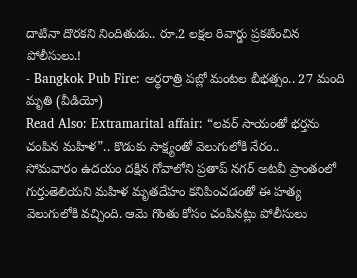దాటినా దొరకని నిందితుడు.. రూ.2 లక్షల రివార్డు ప్రకటించిన పోలీసులు.!
- Bangkok Pub Fire: అర్థరాత్రి పబ్లో మంటల బీభత్సం.. 27 మంది మృతి (వీడియో)
Read Also: Extramarital affair: “లవర్ సాయంతో భర్తను చంపిన మహిళ”.. కొడుకు సాక్ష్యంతో వెలుగులోకి నేరం..
సోమవారం ఉదయం దక్షిన గోవాలోని ప్రతాప్ నగర్ అటవీ ప్రాంతంలో గుర్తుతెలియని మహిళ మృతదేహం కనిపించడంతో ఈ హత్య వెలుగులోకి వచ్చింది. ఆమె గొంతు కోసం చంపినట్లు పోలీసులు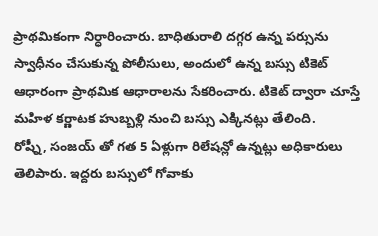ప్రాథమికంగా నిర్ధారించారు. బాధితురాలి దగ్గర ఉన్న పర్సును స్వాధీనం చేసుకున్న పోలీసులు, అందులో ఉన్న బస్సు టికెట్ ఆధారంగా ప్రాథమిక ఆధారాలను సేకరించారు. టికెట్ ద్వారా చూస్తే మహిళ కర్ణాటక హుబ్బళ్లి నుంచి బస్సు ఎక్కినట్లు తేలింది.
రోష్నీ, సంజయ్ తో గత 5 ఏళ్లుగా రిలేషన్లో ఉన్నట్లు అధికారులు తెలిపారు. ఇద్దరు బస్సులో గోవాకు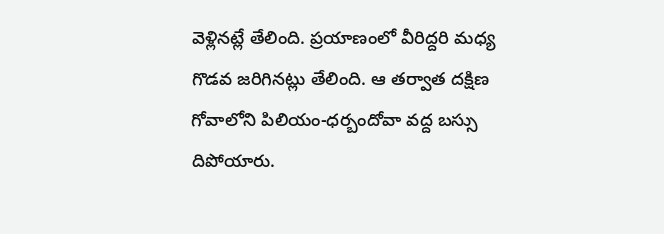వెళ్లినట్లే తేలింది. ప్రయాణంలో వీరిద్దరి మధ్య గొడవ జరిగినట్లు తేలింది. ఆ తర్వాత దక్షిణ గోవాలోని పిలియం-ధర్బందోవా వద్ద బస్సు దిపోయారు.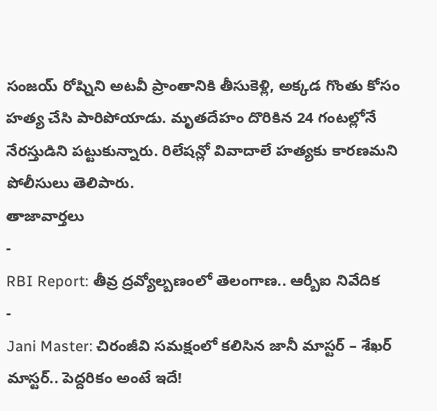సంజయ్ రోష్నిని అటవీ ప్రాంతానికి తీసుకెళ్లి, అక్కడ గొంతు కోసం హత్య చేసి పారిపోయాడు. మృతదేహం దొరికిన 24 గంటల్లోనే నేరస్తుడిని పట్టుకున్నారు. రిలేషన్లో వివాదాలే హత్యకు కారణమని పోలీసులు తెలిపారు.
తాజావార్తలు
-
RBI Report: తీవ్ర ద్రవ్యోల్బణంలో తెలంగాణ.. ఆర్బీఐ నివేదిక
-
Jani Master: చిరంజీవి సమక్షంలో కలిసిన జానీ మాస్టర్ – శేఖర్ మాస్టర్.. పెద్దరికం అంటే ఇదే!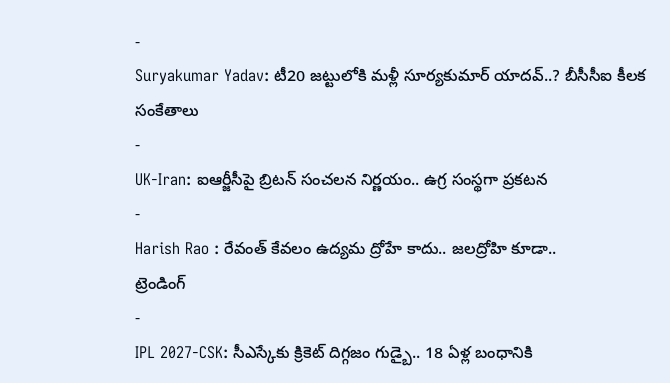-
Suryakumar Yadav: టీ20 జట్టులోకి మళ్లీ సూర్యకుమార్ యాదవ్..? బీసీసీఐ కీలక సంకేతాలు
-
UK-Iran: ఐఆర్జీసీపై బ్రిటన్ సంచలన నిర్ణయం.. ఉగ్ర సంస్థగా ప్రకటన
-
Harish Rao : రేవంత్ కేవలం ఉద్యమ ద్రోహే కాదు.. జలద్రోహి కూడా..
ట్రెండింగ్
-
IPL 2027-CSK: సీఎస్కేకు క్రికెట్ దిగ్గజం గుడ్బై.. 18 ఏళ్ల బంధానికి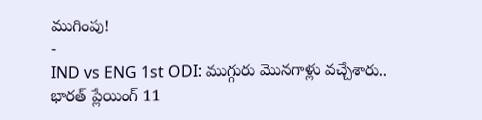ముగింపు!
-
IND vs ENG 1st ODI: ముగ్గురు మొనగాళ్లు వచ్చేశారు.. భారత్ ప్లేయింగ్ 11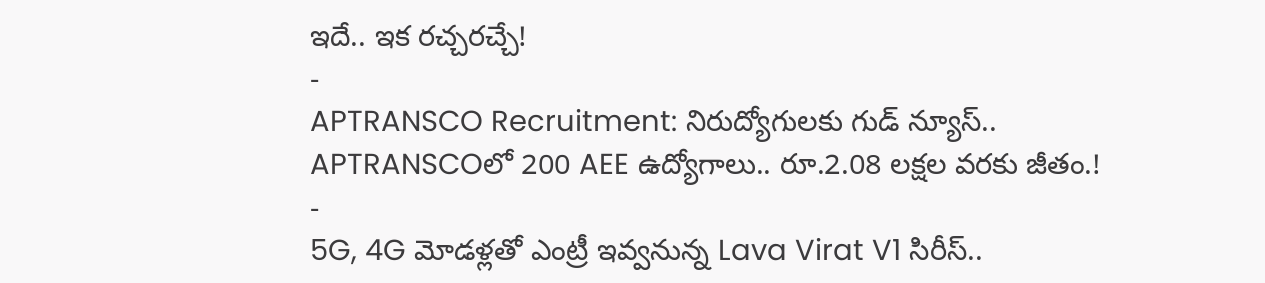ఇదే.. ఇక రచ్చరచ్చే!
-
APTRANSCO Recruitment: నిరుద్యోగులకు గుడ్ న్యూస్.. APTRANSCOలో 200 AEE ఉద్యోగాలు.. రూ.2.08 లక్షల వరకు జీతం.!
-
5G, 4G మోడళ్లతో ఎంట్రీ ఇవ్వనున్న Lava Virat V1 సిరీస్..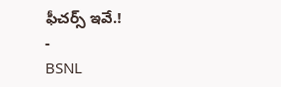ఫీచర్స్ ఇవే.!
-
BSNL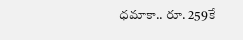ధమాకా.. రూ. 259కే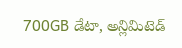700GB డేటా, అన్లిమిటెడ్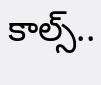కాల్స్..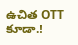ఉచిత OTT కూడా.!